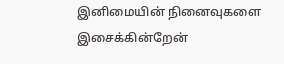இனிமையின் நினைவுகளை இசைக்கின்றேன்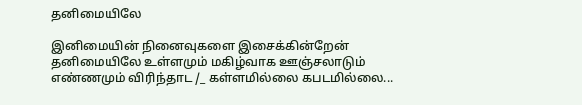தனிமையிலே

இனிமையின் நினைவுகளை இசைக்கின்றேன் தனிமையிலே உள்ளமும் மகிழ்வாக ஊஞ்சலாடும் எண்ணமும் விரிந்தாட /_ கள்ளமில்லை கபடமில்லை...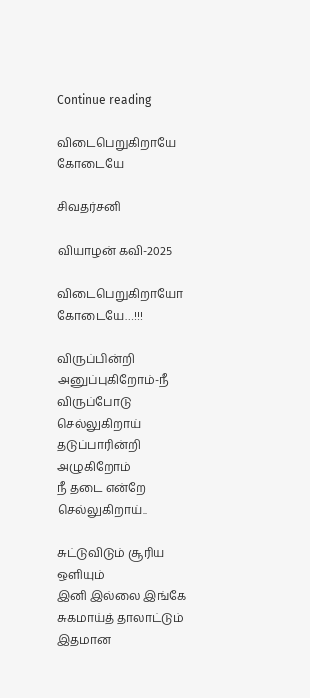Continue reading

விடைபெறுகிறாயே கோடையே

சிவதர்சனி

வியாழன் கவி-2025

விடைபெறுகிறாயோ
கோடையே…!!!

விருப்பின்றி அனுப்புகிறோம்-நீ
விருப்போடு செல்லுகிறாய்
தடுப்பாரின்றி அழுகிறோம்
நீ தடை என்றே செல்லுகிறாய்..

சுட்டுவிடும் சூரிய ஒளியும்
இனி இல்லை இங்கே
சுகமாய்த் தாலாட்டும் இதமான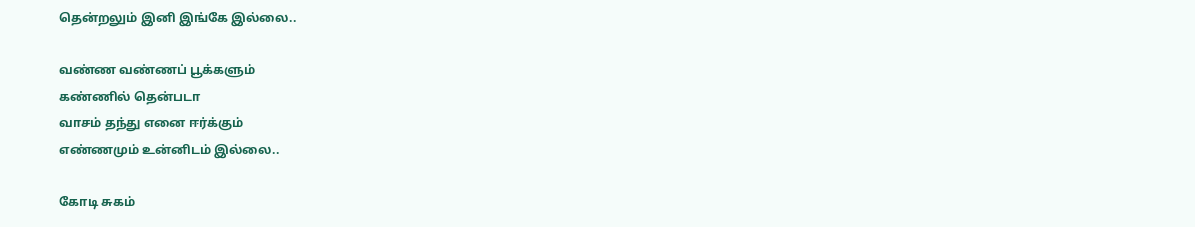தென்றலும் இனி இங்கே இல்லை..

வண்ண வண்ணப் பூக்களும்
கண்ணில் தென்படா
வாசம் தந்து எனை ஈர்க்கும்
எண்ணமும் உன்னிடம் இல்லை..

கோடி சுகம்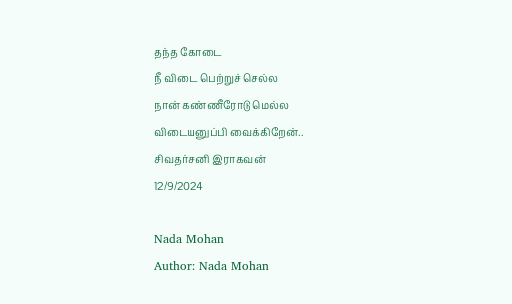தந்த கோடை
நீ விடை பெற்றுச் செல்ல
நான் கண்ணீரோடு மெல்ல
விடையனுப்பி வைக்கிறேன்..
சிவதர்சனி இராகவன்
12/9/2024

Nada Mohan
Author: Nada Mohan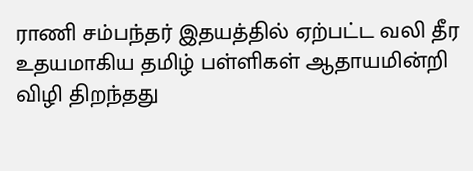ராணி சம்பந்தர் இதயத்தில் ஏற்பட்ட வலி தீர உதயமாகிய தமிழ் பள்ளிகள் ஆதாயமின்றி விழி திறந்தது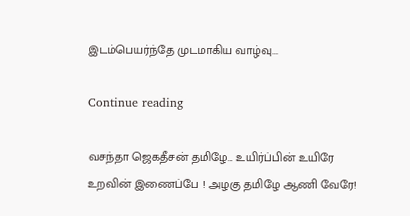இடம்பெயர்ந்தே முடமாகிய வாழ்வு...

Continue reading

வசந்தா ஜெகதீசன் தமிழே... உயிர்ப்பின் உயிரே உறவின் இணைப்பே ! அழகு தமிழே ஆணி வேரே!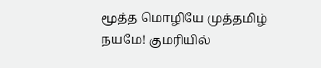மூத்த மொழியே முத்தமிழ் நயமே! குமரியில்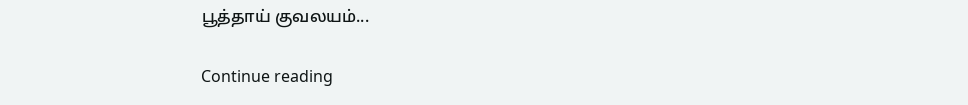பூத்தாய் குவலயம்...

Continue reading